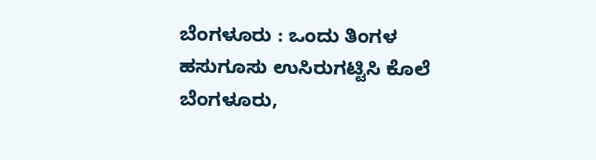ಬೆಂಗಳೂರು : ಒಂದು ತಿಂಗಳ ಹಸುಗೂಸು ಉಸಿರುಗಟ್ಟಿಸಿ ಕೊಲೆ
ಬೆಂಗಳೂರು,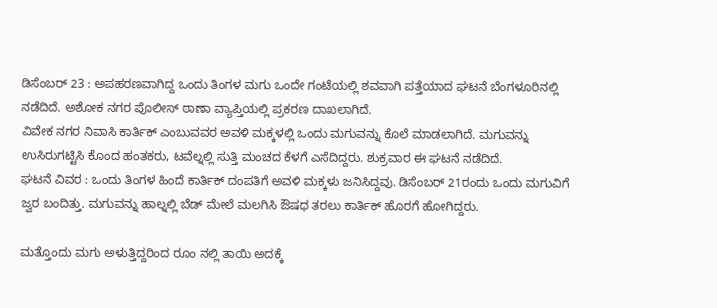ಡಿಸೆಂಬರ್ 23 : ಅಪಹರಣವಾಗಿದ್ದ ಒಂದು ತಿಂಗಳ ಮಗು ಒಂದೇ ಗಂಟೆಯಲ್ಲಿ ಶವವಾಗಿ ಪತ್ತೆಯಾದ ಘಟನೆ ಬೆಂಗಳೂರಿನಲ್ಲಿ ನಡೆದಿದೆ. ಅಶೋಕ ನಗರ ಪೊಲೀಸ್ ಠಾಣಾ ವ್ಯಾಪ್ತಿಯಲ್ಲಿ ಪ್ರಕರಣ ದಾಖಲಾಗಿದೆ.
ವಿವೇಕ ನಗರ ನಿವಾಸಿ ಕಾರ್ತಿಕ್ ಎಂಬುವವರ ಅವಳಿ ಮಕ್ಕಳಲ್ಲಿ ಒಂದು ಮಗುವನ್ನು ಕೊಲೆ ಮಾಡಲಾಗಿದೆ. ಮಗುವನ್ನು ಉಸಿರುಗಟ್ಟಿಸಿ ಕೊಂದ ಹಂತಕರು, ಟವೆಲ್ನಲ್ಲಿ ಸುತ್ತಿ ಮಂಚದ ಕೆಳಗೆ ಎಸೆದಿದ್ದರು. ಶುಕ್ರವಾರ ಈ ಘಟನೆ ನಡೆದಿದೆ.
ಘಟನೆ ವಿವರ : ಒಂದು ತಿಂಗಳ ಹಿಂದೆ ಕಾರ್ತಿಕ್ ದಂಪತಿಗೆ ಅವಳಿ ಮಕ್ಕಳು ಜನಿಸಿದ್ದವು. ಡಿಸೆಂಬರ್ 21ರಂದು ಒಂದು ಮಗುವಿಗೆ ಜ್ವರ ಬಂದಿತ್ತು. ಮಗುವನ್ನು ಹಾಲ್ನಲ್ಲಿ ಬೆಡ್ ಮೇಲೆ ಮಲಗಿಸಿ ಔಷಧ ತರಲು ಕಾರ್ತಿಕ್ ಹೊರಗೆ ಹೋಗಿದ್ದರು.

ಮತ್ತೊಂದು ಮಗು ಅಳುತ್ತಿದ್ದರಿಂದ ರೂಂ ನಲ್ಲಿ ತಾಯಿ ಅದಕ್ಕೆ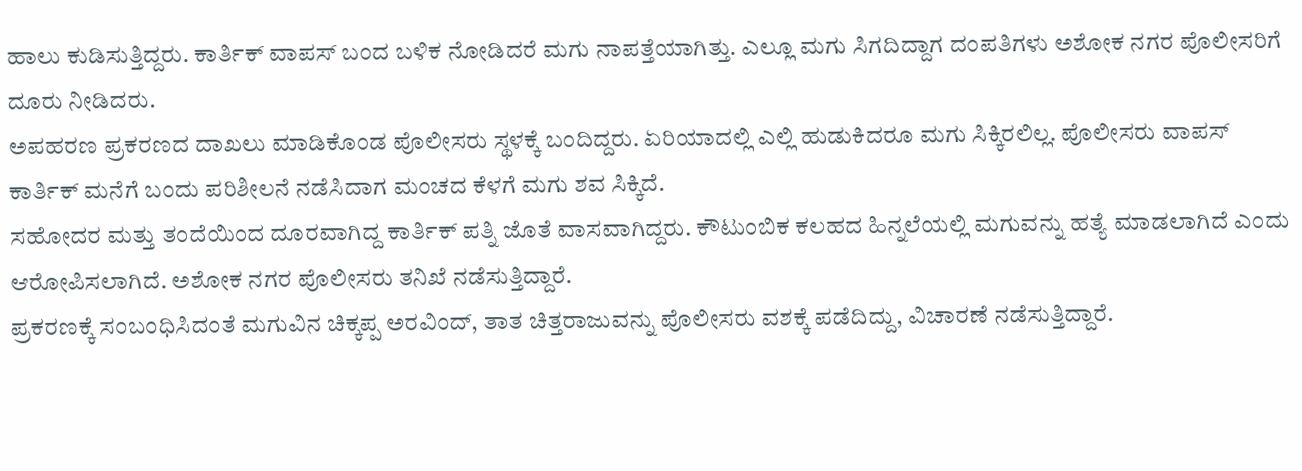ಹಾಲು ಕುಡಿಸುತ್ತಿದ್ದರು. ಕಾರ್ತಿಕ್ ವಾಪಸ್ ಬಂದ ಬಳಿಕ ನೋಡಿದರೆ ಮಗು ನಾಪತ್ತೆಯಾಗಿತ್ತು. ಎಲ್ಲೂ ಮಗು ಸಿಗದಿದ್ದಾಗ ದಂಪತಿಗಳು ಅಶೋಕ ನಗರ ಪೊಲೀಸರಿಗೆ ದೂರು ನೀಡಿದರು.
ಅಪಹರಣ ಪ್ರಕರಣದ ದಾಖಲು ಮಾಡಿಕೊಂಡ ಪೊಲೀಸರು ಸ್ಥಳಕ್ಕೆ ಬಂದಿದ್ದರು. ಏರಿಯಾದಲ್ಲಿ ಎಲ್ಲಿ ಹುಡುಕಿದರೂ ಮಗು ಸಿಕ್ಕಿರಲಿಲ್ಲ. ಪೊಲೀಸರು ವಾಪಸ್ ಕಾರ್ತಿಕ್ ಮನೆಗೆ ಬಂದು ಪರಿಶೀಲನೆ ನಡೆಸಿದಾಗ ಮಂಚದ ಕೆಳಗೆ ಮಗು ಶವ ಸಿಕ್ಕಿದೆ.
ಸಹೋದರ ಮತ್ತು ತಂದೆಯಿಂದ ದೂರವಾಗಿದ್ದ ಕಾರ್ತಿಕ್ ಪತ್ನಿ ಜೊತೆ ವಾಸವಾಗಿದ್ದರು. ಕೌಟುಂಬಿಕ ಕಲಹದ ಹಿನ್ನಲೆಯಲ್ಲಿ ಮಗುವನ್ನು ಹತ್ಯೆ ಮಾಡಲಾಗಿದೆ ಎಂದು ಆರೋಪಿಸಲಾಗಿದೆ. ಅಶೋಕ ನಗರ ಪೊಲೀಸರು ತನಿಖೆ ನಡೆಸುತ್ತಿದ್ದಾರೆ.
ಪ್ರಕರಣಕ್ಕೆ ಸಂಬಂಧಿಸಿದಂತೆ ಮಗುವಿನ ಚಿಕ್ಕಪ್ಪ ಅರವಿಂದ್, ತಾತ ಚಿತ್ತರಾಜುವನ್ನು ಪೊಲೀಸರು ವಶಕ್ಕೆ ಪಡೆದಿದ್ದು, ವಿಚಾರಣೆ ನಡೆಸುತ್ತಿದ್ದಾರೆ.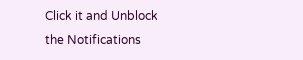Click it and Unblock the Notifications